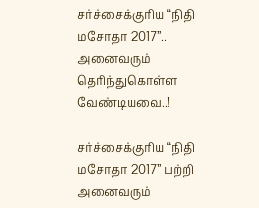சர்ச்சைக்குரிய “நிதி மசோதா 2017”.. அனைவரும் தெரிந்துகொள்ள வேண்டியவை..!

சர்ச்சைக்குரிய “நிதி மசோதா 2017” பற்றி அனைவரும்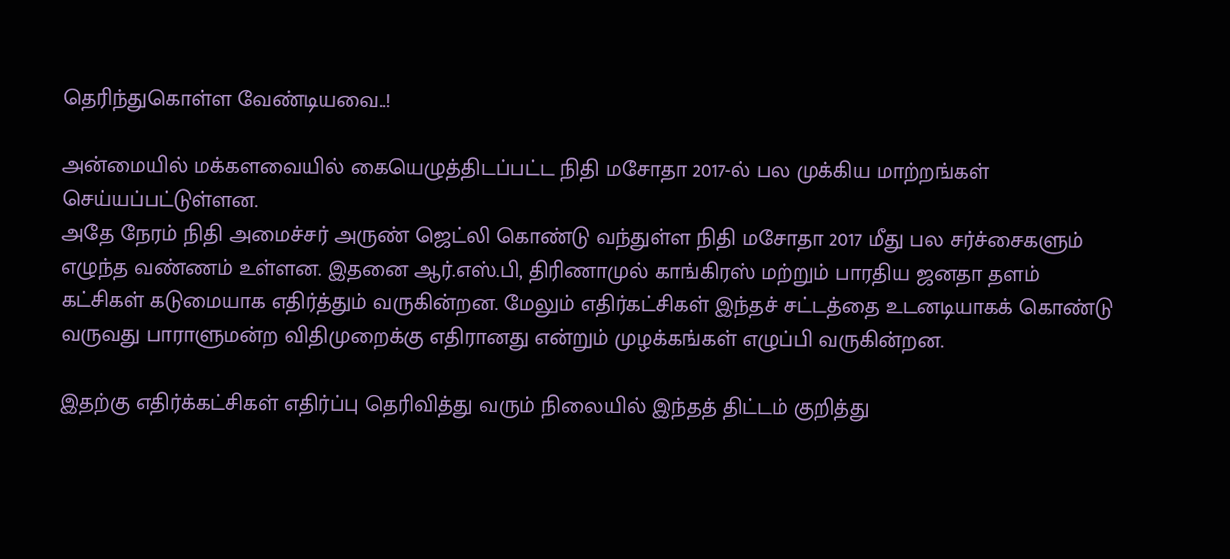தெரிந்துகொள்ள வேண்டியவை..!

அன்மையில் மக்களவையில் கையெழுத்திடப்பட்ட நிதி மசோதா 2017-ல் பல முக்கிய மாற்றங்கள் செய்யப்பட்டுள்ளன.
அதே நேரம் நிதி அமைச்சர் அருண் ஜெட்லி கொண்டு வந்துள்ள நிதி மசோதா 2017 மீது பல சர்ச்சைகளும் எழுந்த வண்ணம் உள்ளன. இதனை ஆர்.எஸ்.பி, திரிணாமுல் காங்கிரஸ் மற்றும் பாரதிய ஜனதா தளம் கட்சிகள் கடுமையாக எதிர்த்தும் வருகின்றன. மேலும் எதிர்கட்சிகள் இந்தச் சட்டத்தை உடனடியாகக் கொண்டு வருவது பாராளுமன்ற விதிமுறைக்கு எதிரானது என்றும் முழக்கங்கள் எழுப்பி வருகின்றன.

இதற்கு எதிர்க்கட்சிகள் எதிர்ப்பு தெரிவித்து வரும் நிலையில் இந்தத் திட்டம் குறித்து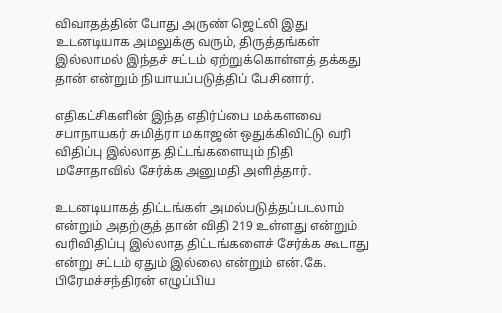விவாதத்தின் போது அருண் ஜெட்லி இது உடனடியாக அமலுக்கு வரும், திருத்தங்கள் இல்லாமல் இந்தச் சட்டம் ஏற்றுக்கொள்ளத் தக்கது தான் என்றும் நியாயப்படுத்திப் பேசினார்.

எதிகட்சிகளின் இந்த எதிர்ப்பை மக்களவை சபாநாயகர் சுமித்ரா மகாஜன் ஒதுக்கிவிட்டு வரி விதிப்பு இல்லாத திட்டங்களையும் நிதி மசோதாவில் சேர்க்க அனுமதி அளித்தார்.

உடனடியாகத் திட்டங்கள் அமல்படுத்தப்படலாம் என்றும் அதற்குத் தான் விதி 219 உள்ளது என்றும் வரிவிதிப்பு இல்லாத திட்டங்களைச் சேர்க்க கூடாது என்று சட்டம் ஏதும் இல்லை என்றும் என்.கே. பிரேமச்சந்திரன் எழுப்பிய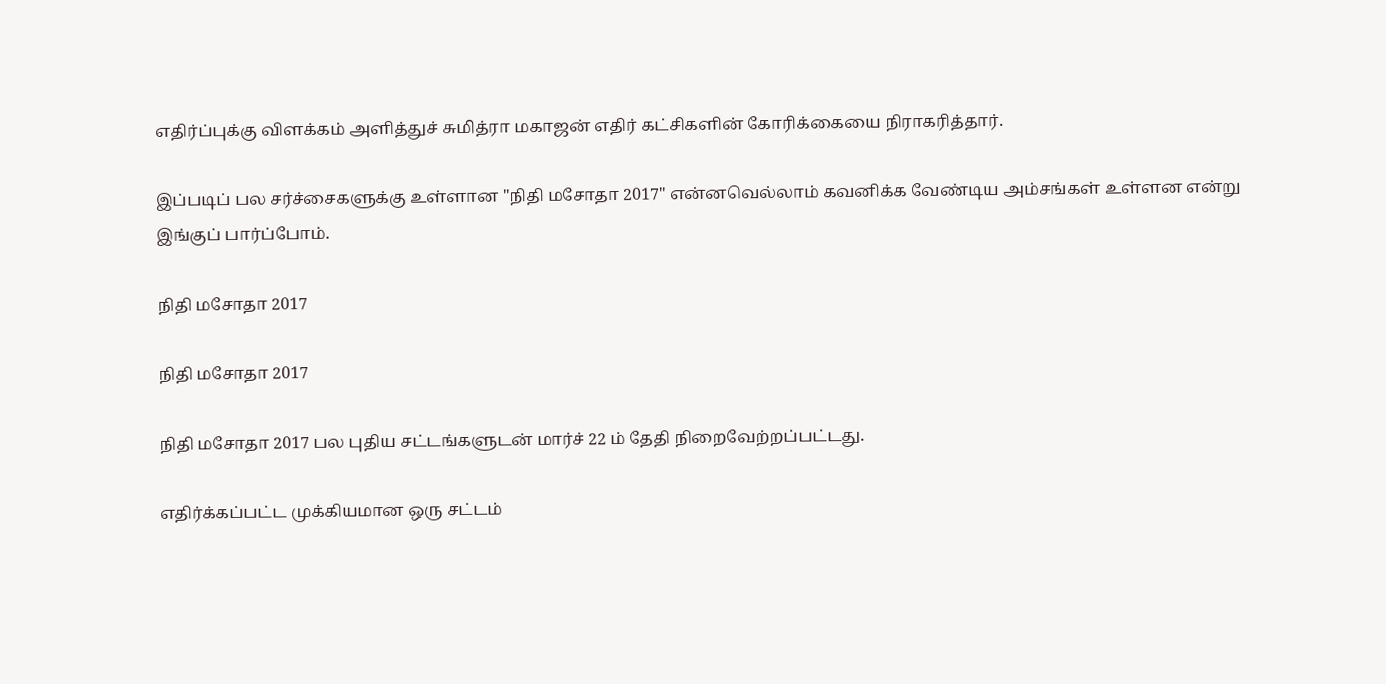எதிர்ப்புக்கு விளக்கம் அளித்துச் சுமித்ரா மகாஜன் எதிர் கட்சிகளின் கோரிக்கையை நிராகரித்தார்.

இப்படிப் பல சர்ச்சைகளுக்கு உள்ளான "நிதி மசோதா 2017" என்னவெல்லாம் கவனிக்க வேண்டிய அம்சங்கள் உள்ளன என்று இங்குப் பார்ப்போம்.

நிதி மசோதா 2017

நிதி மசோதா 2017

நிதி மசோதா 2017 பல புதிய சட்டங்களுடன் மார்ச் 22 ம் தேதி நிறைவேற்றப்பட்டது.

எதிர்க்கப்பட்ட முக்கியமான ஒரு சட்டம்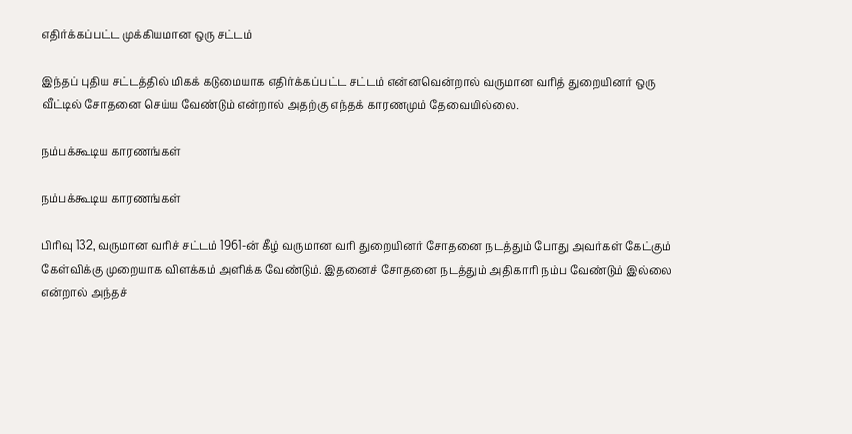எதிர்க்கப்பட்ட முக்கியமான ஒரு சட்டம்

இந்தப் புதிய சட்டத்தில் மிகக் கடுமையாக எதிர்க்கப்பட்ட சட்டம் என்னவென்றால் வருமான வரித் துறையினர் ஒரு வீட்டில் சோதனை செய்ய வேண்டும் என்றால் அதற்கு எந்தக் காரணமும் தேவையில்லை.

நம்பக்கூடிய காரணங்கள்

நம்பக்கூடிய காரணங்கள்

பிரிவு 132, வருமான வரிச் சட்டம் 1961-ன் கீழ் வருமான வரி துறையினர் சோதனை நடத்தும் போது அவர்கள் கேட்கும் கேள்விக்கு முறையாக விளக்கம் அளிக்க வேண்டும். இதனைச் சோதனை நடத்தும் அதிகாரி நம்ப வேண்டும் இல்லை என்றால் அந்தச்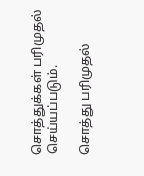சொத்துக்கள் பரிமுதல் செய்யப்படும்.

சொத்து பரிமுதல்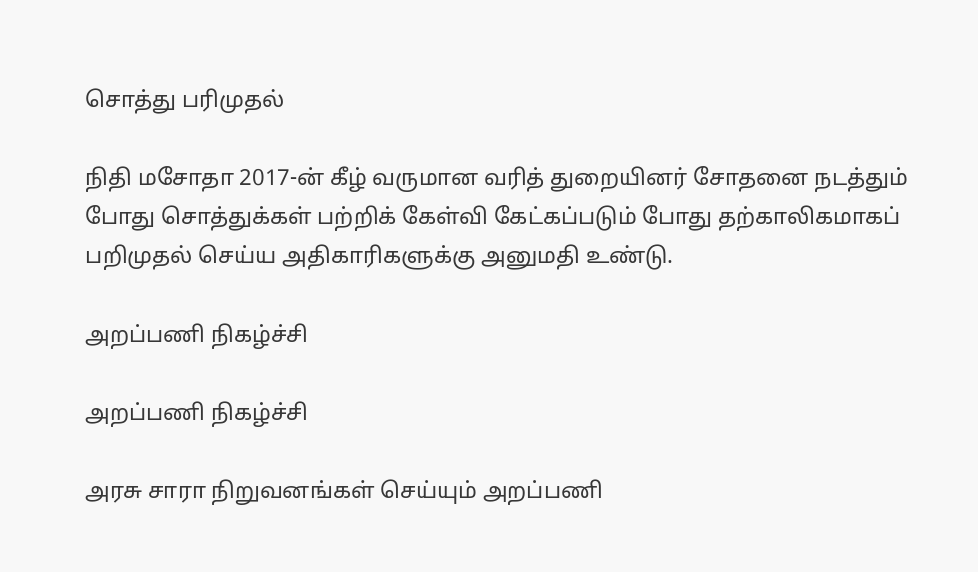சொத்து பரிமுதல்

நிதி மசோதா 2017-ன் கீழ் வருமான வரித் துறையினர் சோதனை நடத்தும் போது சொத்துக்கள் பற்றிக் கேள்வி கேட்கப்படும் போது தற்காலிகமாகப் பறிமுதல் செய்ய அதிகாரிகளுக்கு அனுமதி உண்டு.

அறப்பணி நிகழ்ச்சி

அறப்பணி நிகழ்ச்சி

அரசு சாரா நிறுவனங்கள் செய்யும் அறப்பணி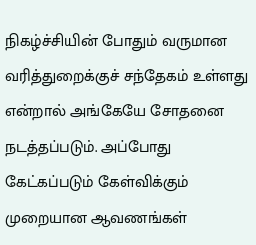நிகழ்ச்சியின் போதும் வருமான வரித்துறைக்குச் சந்தேகம் உள்ளது என்றால் அங்கேயே சோதனை நடத்தப்படும். அப்போது கேட்கப்படும் கேள்விக்கும் முறையான ஆவணங்கள்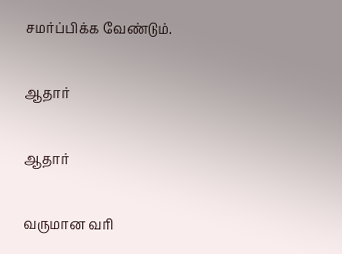சமர்ப்பிக்க வேண்டும்.

ஆதார்

ஆதார்

வருமான வரி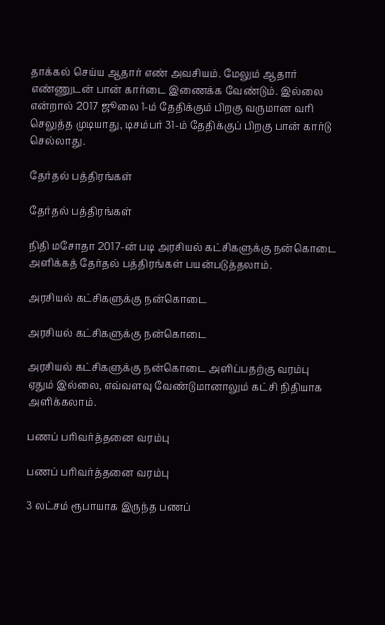தாக்கல் செய்ய ஆதார் எண் அவசியம். மேலும் ஆதார் எண்ணுடன் பான் கார்டை இணைக்க வேண்டும். இல்லை என்றால் 2017 ஜூலை 1-ம் தேதிக்கும் பிறகு வருமான வரி செலுத்த முடியாது, டிசம்பர் 31-ம் தேதிக்குப் பிறகு பான் கார்டு செல்லாது.

தேர்தல் பத்திரங்கள்

தேர்தல் பத்திரங்கள்

நிதி மசோதா 2017-ன் படி அரசியல் கட்சிகளுக்கு நன்கொடை அளிக்கத் தேர்தல் பத்திரங்கள் பயன்படுத்தலாம்.

அரசியல் கட்சிகளுக்கு நன்கொடை

அரசியல் கட்சிகளுக்கு நன்கொடை

அரசியல் கட்சிகளுக்கு நன்கொடை அளிப்பதற்கு வரம்பு ஏதும் இல்லை, எவ்வளவு வேண்டுமானாலும் கட்சி நிதியாக அளிக்கலாம்.

பணப் பரிவர்த்தனை வரம்பு

பணப் பரிவர்த்தனை வரம்பு

3 லட்சம் ரூபாயாக இருந்த பணப்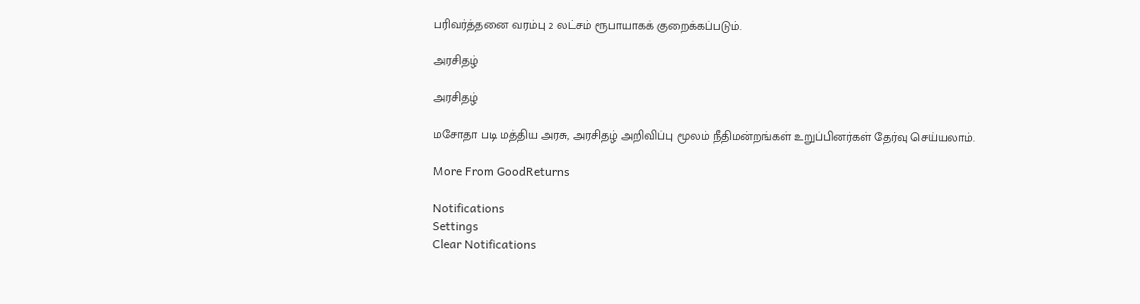பரிவர்த்தனை வரம்பு 2 லட்சம் ரூபாயாகக் குறைக்கப்படும்.

அரசிதழ்

அரசிதழ்

மசோதா படி மத்திய அரசு, அரசிதழ் அறிவிப்பு மூலம் நீதிமன்றங்கள் உறுப்பினர்கள் தேர்வு செய்யலாம்.

More From GoodReturns

Notifications
Settings
Clear Notifications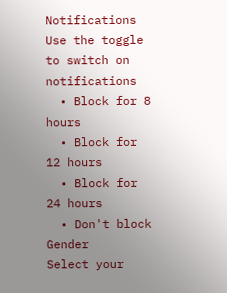Notifications
Use the toggle to switch on notifications
  • Block for 8 hours
  • Block for 12 hours
  • Block for 24 hours
  • Don't block
Gender
Select your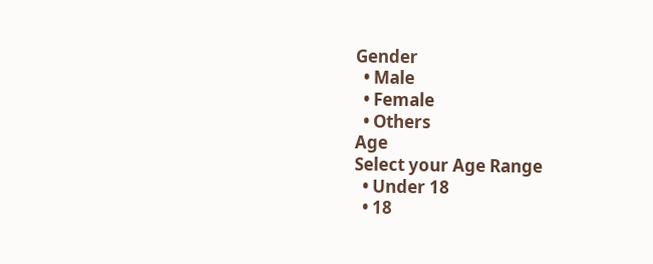Gender
  • Male
  • Female
  • Others
Age
Select your Age Range
  • Under 18
  • 18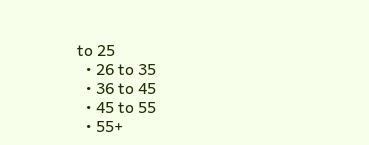to 25
  • 26 to 35
  • 36 to 45
  • 45 to 55
  • 55+